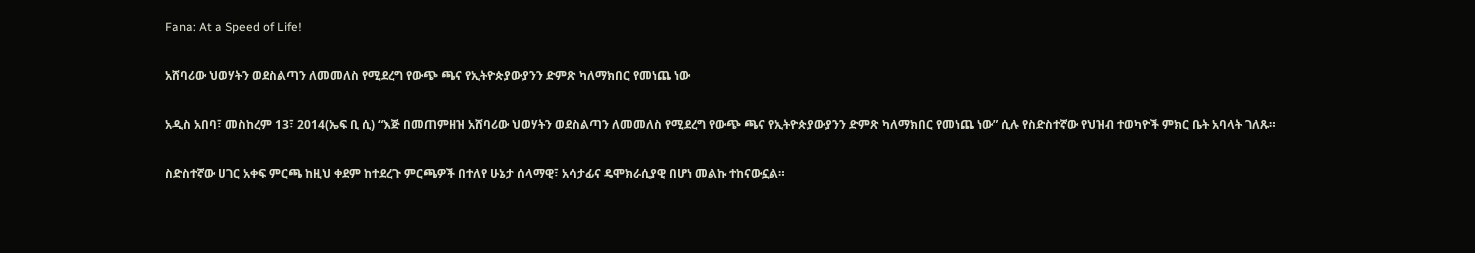Fana: At a Speed of Life!

አሸባሪው ህወሃትን ወደስልጣን ለመመለስ የሚደረግ የውጭ ጫና የኢትዮጵያውያንን ድምጽ ካለማክበር የመነጨ ነው

አዲስ አበባ፣ መስከረም 13፣ 2014(ኤፍ ቢ ሲ) “እጅ በመጠምዘዝ አሸባሪው ህወሃትን ወደስልጣን ለመመለስ የሚደረግ የውጭ ጫና የኢትዮጵያውያንን ድምጽ ካለማክበር የመነጨ ነው” ሲሉ የስድስተኛው የህዝብ ተወካዮች ምክር ቤት አባላት ገለጹ።

ስድስተኛው ሀገር አቀፍ ምርጫ ከዚህ ቀደም ከተደረጉ ምርጫዎች በተለየ ሁኔታ ሰላማዊ፣ አሳታፊና ዴሞክራሲያዊ በሆነ መልኩ ተከናውኗል።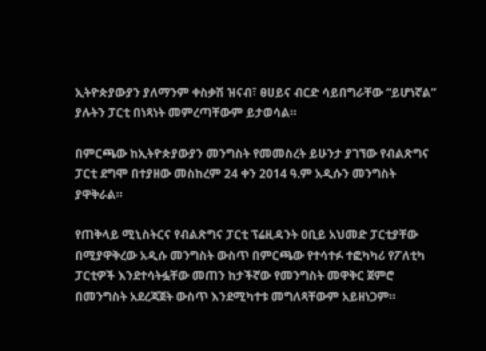ኢትዮጵያውያን ያለማንም ቀስቃሽ ዝናብ፣ ፀሀይና ብርድ ሳይበግራቸው “ይሆነኛል” ያሉትን ፓርቲ በነጻነት መምረጣቸውም ይታወሳል።

በምርጫው ከኢትዮጵያውያን መንግስት የመመስረት ይሁንታ ያገኘው የብልጽግና ፓርቲ ደግሞ በተያዘው መስከረም 24 ቀን 2014 ዓ.ም አዲሱን መንግስት ያዋቅራል።

የጠቅላይ ሚኒስትርና የብልጽግና ፓርቲ ፕሬዚዳንት ዐቢይ አህመድ ፓርቲያቸው በሚያዋቅረው አዲሱ መንግስት ውስጥ በምርጫው የተሳተፉ ተፎካካሪ የፖለቲካ ፓርቲዎች እንደተሳትፏቸው መጠን ከታችኛው የመንግስት መዋቅር ጀምሮ በመንግስት አደረጃጀት ውስጥ እንደሚካተቱ መግለጻቸውም አይዘነጋም።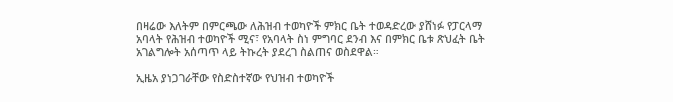በዛሬው እለትም በምርጫው ለሕዝብ ተወካዮች ምክር ቤት ተወዳድረው ያሸነፉ የፓርላማ አባላት የሕዝብ ተወካዮች ሚና፣ የአባላት ስነ ምግባር ደንብ እና በምክር ቤቱ ጽህፈት ቤት አገልግሎት አሰጣጥ ላይ ትኩረት ያደረገ ስልጠና ወስደዋል።

ኢዜአ ያነጋገራቸው የስድስተኛው የህዝብ ተወካዮች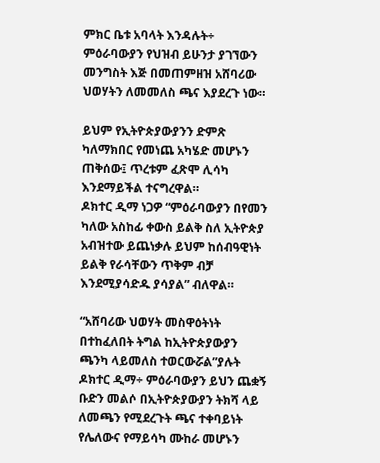ምክር ቤቱ አባላት እንዳሉት÷ ምዕራባውያን የህዝብ ይሁንታ ያገኘውን መንግስት እጅ በመጠምዘዝ አሸባሪው ህወሃትን ለመመለስ ጫና እያደረጉ ነው።

ይህም የኢትዮጵያውያንን ድምጽ ካለማክበር የመነጨ አካሄድ መሆኑን ጠቅሰው፤ ጥረቱም ፈጽሞ ሊሳካ እንደማይችል ተናግረዋል።
ዶክተር ዲማ ነጋዎ “ምዕራባውያን በየመን ካለው አስከፊ ቀውስ ይልቅ ስለ ኢትዮጵያ አብዝተው ይጨነቃሉ ይህም ከሰብዓዊነት ይልቅ የራሳቸውን ጥቅም ብቻ እንደሚያሳድዱ ያሳያል” ብለዋል።

“አሸባሪው ህወሃት መስዋዕትነት በተከፈለበት ትግል ከኢትዮጵያውያን ጫንካ ላይመለስ ተወርውሯል”ያሉት ዶክተር ዲማ÷ ምዕራባውያን ይህን ጨቋኝ ቡድን መልሶ በኢትዮጵያውያን ትክሻ ላይ ለመጫን የሚደረጉት ጫና ተቀባይነት የሌለውና የማይሳካ ሙከራ መሆኑን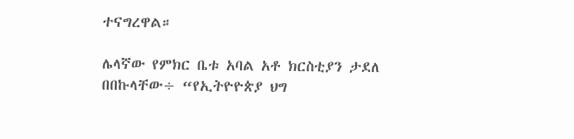ተናግረዋል።

ሌላኛው የምክር ቤቱ አባል አቶ ክርስቲያን ታደለ በበኩላቸው÷ “የኢትዮዮጵያ ህግ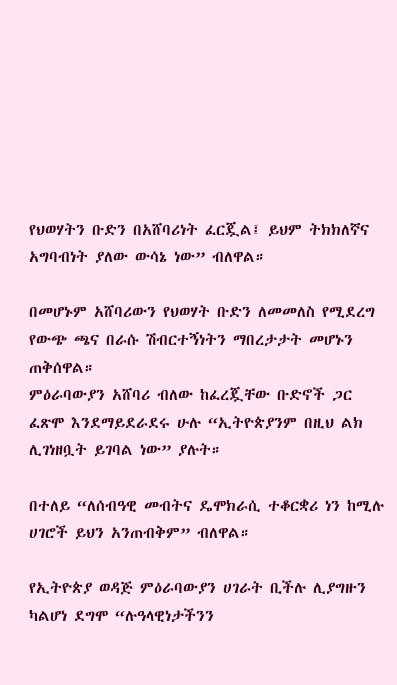የህወሃትን ቡድን በአሸባሪነት ፈርጇል፤ ይህም ትክክለኛና አግባብነት ያለው ውሳኔ ነው” ብለዋል።

በመሆኑም አሸባሪውን የህወሃት ቡድን ለመመለስ የሚደረግ የውጭ ጫና በራሱ ሽብርተኝነትን ማበረታታት መሆኑን ጠቅሰዋል።
ምዕራባውያን አሸባሪ ብለው ከፈረጇቸው ቡድኖች ጋር ፈጽሞ እንደማይደራደሩ ሁሉ “ኢትዮጵያንም በዚህ ልክ ሊገነዘቧት ይገባል ነው” ያሉት።

በተለይ “ለሰብዓዊ መብትና ዴሞክራሲ ተቆርቋሪ ነን ከሚሉ ሀገሮች ይህን አንጠብቅም” ብለዋል።

የኢትዮጵያ ወዳጅ ምዕራባውያን ሀገራት ቢችሉ ሊያግዙን ካልሆነ ደግሞ “ሉዓላዊነታችንን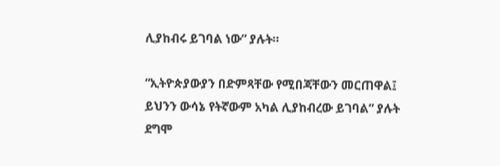ሊያከብሩ ይገባል ነው” ያሉት።

“ኢትዮጵያውያን በድምጻቸው የሚበጃቸውን መርጠዋል፤ ይህንን ውሳኔ የትኛውም አካል ሊያከብረው ይገባል” ያሉት ደግሞ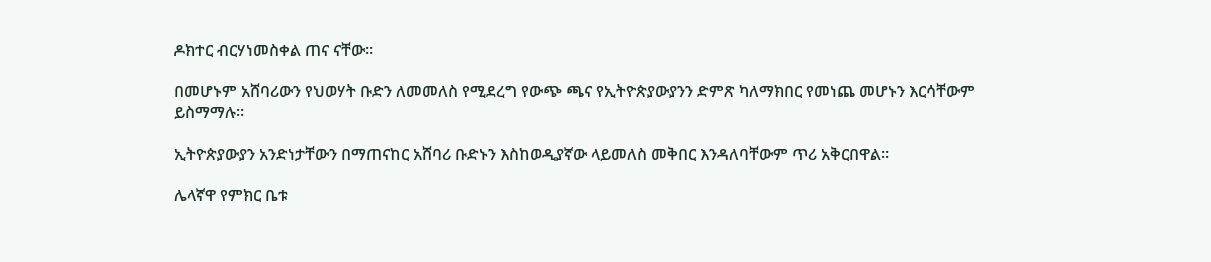ዶክተር ብርሃነመስቀል ጠና ናቸው።

በመሆኑም አሸባሪውን የህወሃት ቡድን ለመመለስ የሚደረግ የውጭ ጫና የኢትዮጵያውያንን ድምጽ ካለማክበር የመነጨ መሆኑን እርሳቸውም ይስማማሉ።

ኢትዮጵያውያን አንድነታቸውን በማጠናከር አሸባሪ ቡድኑን እስከወዲያኛው ላይመለስ መቅበር እንዳለባቸውም ጥሪ አቅርበዋል።

ሌላኛዋ የምክር ቤቱ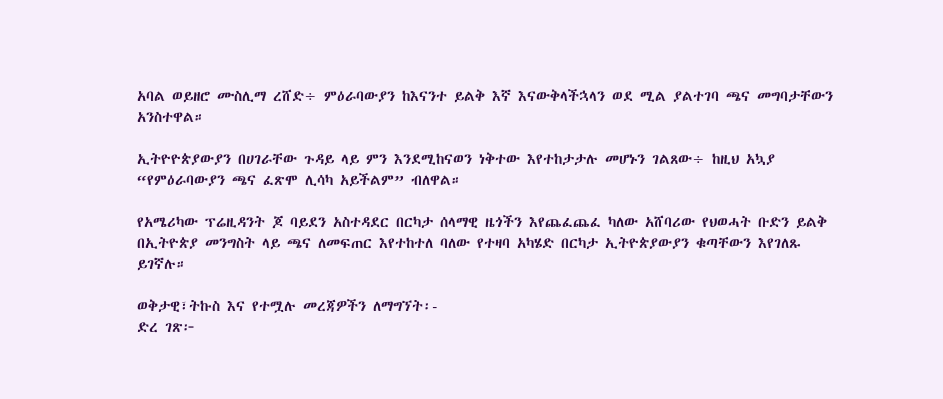አባል ወይዘሮ ሙስሊማ ረሸድ÷ ምዕራባውያን ከእናንተ ይልቅ እኛ እናውቅላችኋላን ወደ ሚል ያልተገባ ጫና መግባታቸውን አንስተዋል።

ኢትዮዮጵያውያን በሀገራቸው ጉዳይ ላይ ምን እንደሚከናወን ነቅተው እየተከታታሉ መሆኑን ገልጸው÷ ከዚህ አኳያ “የምዕራባውያን ጫና ፈጽሞ ሊሳካ አይችልም” ብለዋል።

የአሜሪካው ፕሬዚዳንት ጆ ባይደን አስተዳደር በርካታ ሰላማዊ ዜጎችን እየጨፈጨፈ ካለው አሸባሪው የህወሓት ቡድን ይልቅ በኢትዮጵያ መንግስት ላይ ጫና ለመፍጠር እየተከተለ ባለው የተዛባ አካሄድ በርካታ ኢትዮጵያውያን ቁጣቸውን እየገለጹ ይገኛሉ።

ወቅታዊ፣ትኩስ እና የተሟሉ መረጃዎችን ለማግኘት፡-
ድረ ገጽ፦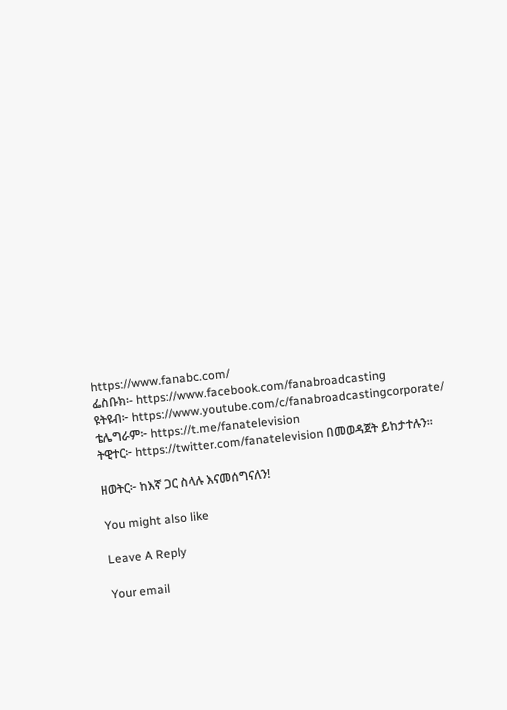https://www.fanabc.com/
ፌስቡክ፡- https://www.facebook.com/fanabroadcasting
ዩትዩብ፦ https://www.youtube.com/c/fanabroadcastingcorporate/
ቴሌግራም፦ https://t.me/fanatelevision
ትዊተር፦ https://twitter.com/fanatelevision በመወዳጀት ይከታተሉን፡፡

ዘወትር፦ ከእኛ ጋር ስላሉ እናመሰግናለን!

You might also like

Leave A Reply

Your email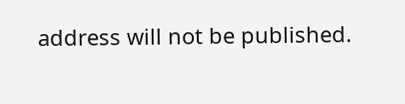address will not be published.